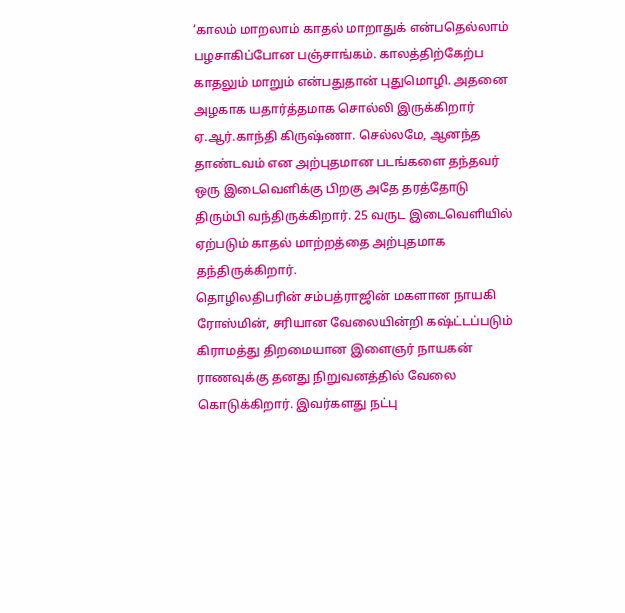‘காலம் மாறலாம் காதல் மாறாதுக் என்பதெல்லாம் பழசாகிப்போன பஞ்சாங்கம். காலத்திற்கேற்ப காதலும் மாறும் என்பதுதான் புதுமொழி. அதனை அழகாக யதார்த்தமாக சொல்லி இருக்கிறார் ஏ.ஆர்.காந்தி கிருஷ்ணா. செல்லமே, ஆனந்த தாண்டவம் என அற்புதமான படங்களை தந்தவர் ஒரு இடைவெளிக்கு பிறகு அதே தரத்தோடு திரும்பி வந்திருக்கிறார். 25 வருட இடைவெளியில் ஏற்படும் காதல் மாற்றத்தை அற்புதமாக தந்திருக்கிறார்.
தொழிலதிபரின் சம்பத்ராஜின் மகளான நாயகி ரோஸ்மின், சரியான வேலையின்றி கஷ்ட்டப்படும் கிராமத்து திறமையான இளைஞர் நாயகன் ராணவுக்கு தனது நிறுவனத்தில் வேலை கொடுக்கிறார். இவர்களது நட்பு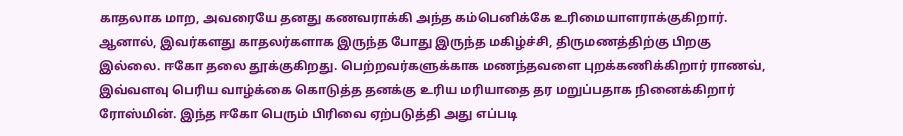காதலாக மாற, அவரையே தனது கணவராக்கி அந்த கம்பெனிக்கே உரிமையாளராக்குகிறார்.
ஆனால், இவர்களது காதலர்களாக இருந்த போது இருந்த மகிழ்ச்சி, திருமணத்திற்கு பிறகு இல்லை. ஈகோ தலை தூக்குகிறது. பெற்றவர்களுக்காக மணந்தவளை புறக்கணிக்கிறார் ராணவ், இவ்வளவு பெரிய வாழ்க்கை கொடுத்த தனக்கு உரிய மரியாதை தர மறுப்பதாக நினைக்கிறார் ரோஸ்மின். இந்த ஈகோ பெரும் பிரிவை ஏற்படுத்தி அது எப்படி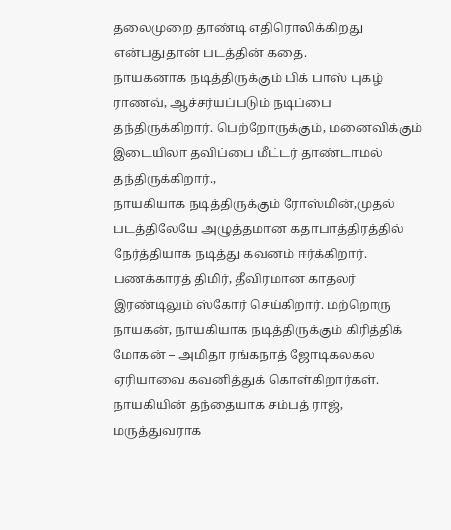தலைமுறை தாண்டி எதிரொலிக்கிறது என்பதுதான் படத்தின் கதை.
நாயகனாக நடித்திருக்கும் பிக் பாஸ் புகழ் ராணவ், ஆச்சர்யப்படும் நடிப்பை தந்திருக்கிறார். பெற்றோருக்கும், மனைவிக்கும் இடையிலா தவிப்பை மீட்டர் தாண்டாமல் தந்திருக்கிறார்.,
நாயகியாக நடித்திருக்கும் ரோஸ்மின்,முதல் படத்திலேயே அழுத்தமான கதாபாத்திரத்தில் நேர்த்தியாக நடித்து கவனம் ஈர்க்கிறார். பணக்காரத் திமிர், தீவிரமான காதலர் இரண்டிலும் ஸ்கோர் செய்கிறார். மற்றொரு நாயகன், நாயகியாக நடித்திருக்கும் கிரித்திக் மோகன் – அமிதா ரங்கநாத் ஜோடிகலகல ஏரியாவை கவனித்துக் கொள்கிறார்கள்.
நாயகியின் தந்தையாக சம்பத் ராஜ், மருத்துவராக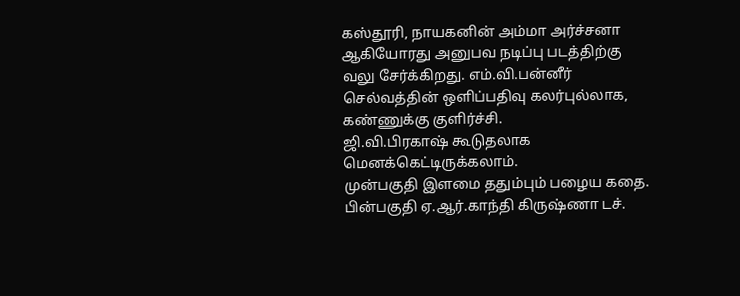கஸ்தூரி, நாயகனின் அம்மா அர்ச்சனா ஆகியோரது அனுபவ நடிப்பு படத்திற்கு வலு சேர்க்கிறது. எம்.வி.பன்னீர் செல்வத்தின் ஒளிப்பதிவு கலர்புல்லாக, கண்ணுக்கு குளிர்ச்சி.
ஜி.வி.பிரகாஷ் கூடுதலாக மெனக்கெட்டிருக்கலாம்.
முன்பகுதி இளமை ததும்பும் பழைய கதை. பின்பகுதி ஏ.ஆர்.காந்தி கிருஷ்ணா டச்.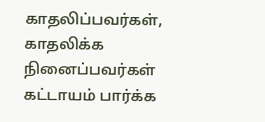காதலிப்பவர்கள், காதலிக்க நினைப்பவர்கள் கட்டாயம் பார்க்க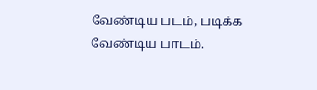வேண்டிய படம், படிக்க வேண்டிய பாடம்.